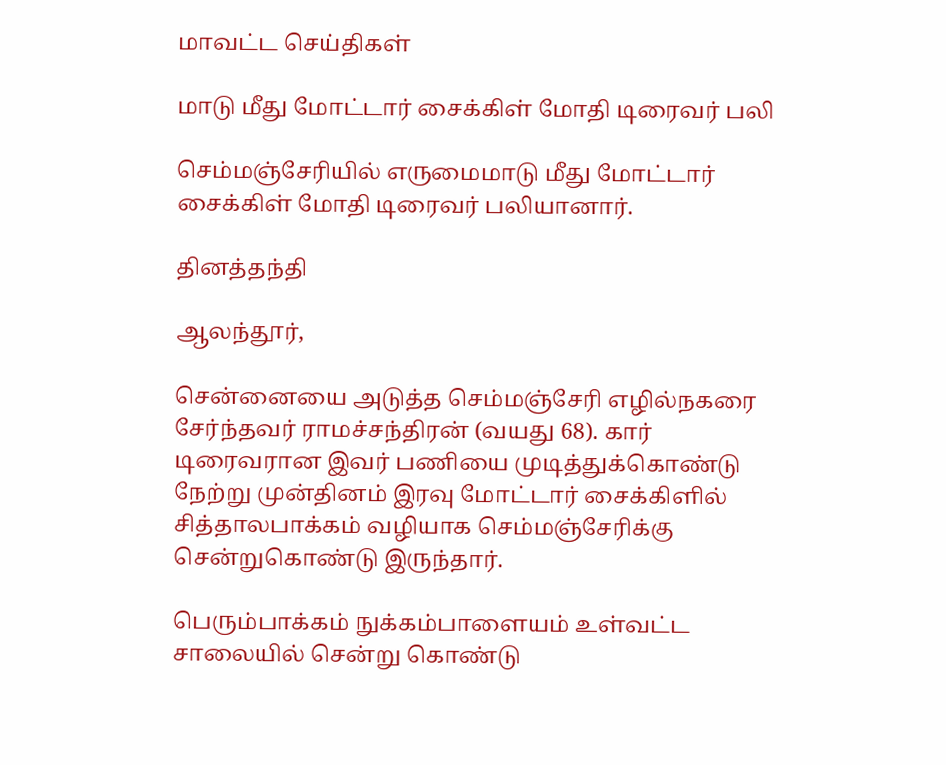மாவட்ட செய்திகள்

மாடு மீது மோட்டார் சைக்கிள் மோதி டிரைவர் பலி

செம்மஞ்சேரியில் எருமைமாடு மீது மோட்டார் சைக்கிள் மோதி டிரைவர் பலியானார்.

தினத்தந்தி

ஆலந்தூர்,

சென்னையை அடுத்த செம்மஞ்சேரி எழில்நகரை சேர்ந்தவர் ராமச்சந்திரன் (வயது 68). கார் டிரைவரான இவர் பணியை முடித்துக்கொண்டு நேற்று முன்தினம் இரவு மோட்டார் சைக்கிளில் சித்தாலபாக்கம் வழியாக செம்மஞ்சேரிக்கு சென்றுகொண்டு இருந்தார்.

பெரும்பாக்கம் நுக்கம்பாளையம் உள்வட்ட சாலையில் சென்று கொண்டு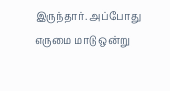இருந்தார். அப்போது எருமை மாடு ஒன்று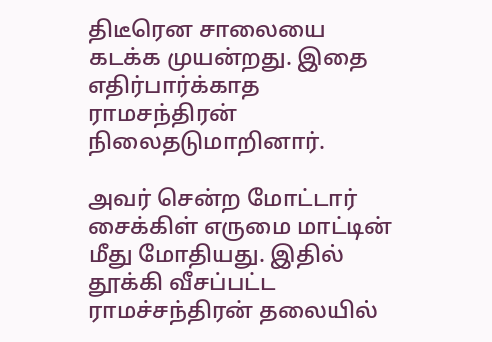திடீரென சாலையை கடக்க முயன்றது. இதை எதிர்பார்க்காத ராமசந்திரன் நிலைதடுமாறினார்.

அவர் சென்ற மோட்டார் சைக்கிள் எருமை மாட்டின் மீது மோதியது. இதில் தூக்கி வீசப்பட்ட ராமச்சந்திரன் தலையில்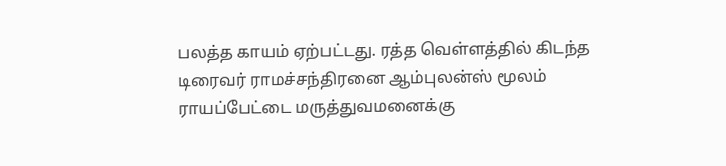பலத்த காயம் ஏற்பட்டது. ரத்த வெள்ளத்தில் கிடந்த டிரைவர் ராமச்சந்திரனை ஆம்புலன்ஸ் மூலம் ராயப்பேட்டை மருத்துவமனைக்கு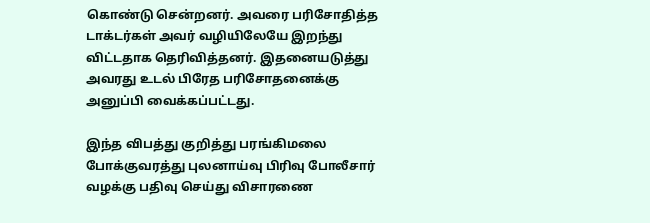கொண்டு சென்றனர். அவரை பரிசோதித்த டாக்டர்கள் அவர் வழியிலேயே இறந்து விட்டதாக தெரிவித்தனர். இதனையடுத்து அவரது உடல் பிரேத பரிசோதனைக்கு அனுப்பி வைக்கப்பட்டது.

இந்த விபத்து குறித்து பரங்கிமலை போக்குவரத்து புலனாய்வு பிரிவு போலீசார் வழக்கு பதிவு செய்து விசாரணை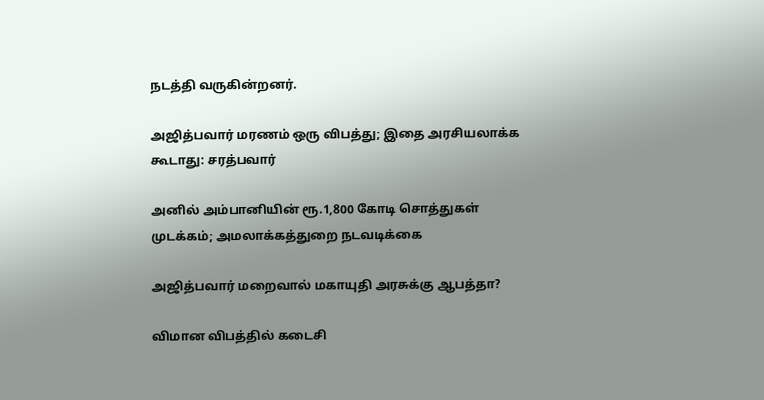நடத்தி வருகின்றனர்.

அஜித்பவார் மரணம் ஒரு விபத்து; இதை அரசியலாக்க கூடாது: சரத்பவார்

அனில் அம்பானியின் ரூ.1,800 கோடி சொத்துகள் முடக்கம்; அமலாக்கத்துறை நடவடிக்கை

அஜித்பவார் மறைவால் மகாயுதி அரசுக்கு ஆபத்தா?

விமான விபத்தில் கடைசி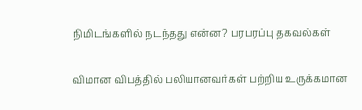நிமிடங்களில் நடந்தது என்ன? பரபரப்பு தகவல்கள்

விமான விபத்தில் பலியானவர்கள் பற்றிய உருக்கமான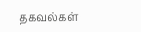தகவல்கள்